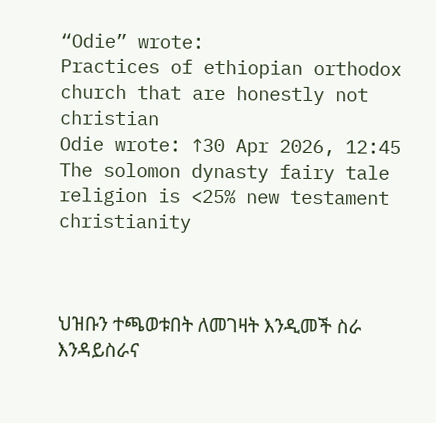“Odie” wrote:
Practices of ethiopian orthodox church that are honestly not christian
Odie wrote: ↑30 Apr 2026, 12:45
The solomon dynasty fairy tale religion is <25% new testament christianity



ህዝቡን ተጫወቱበት ለመገዛት እንዲመች ስራ እንዳይስራና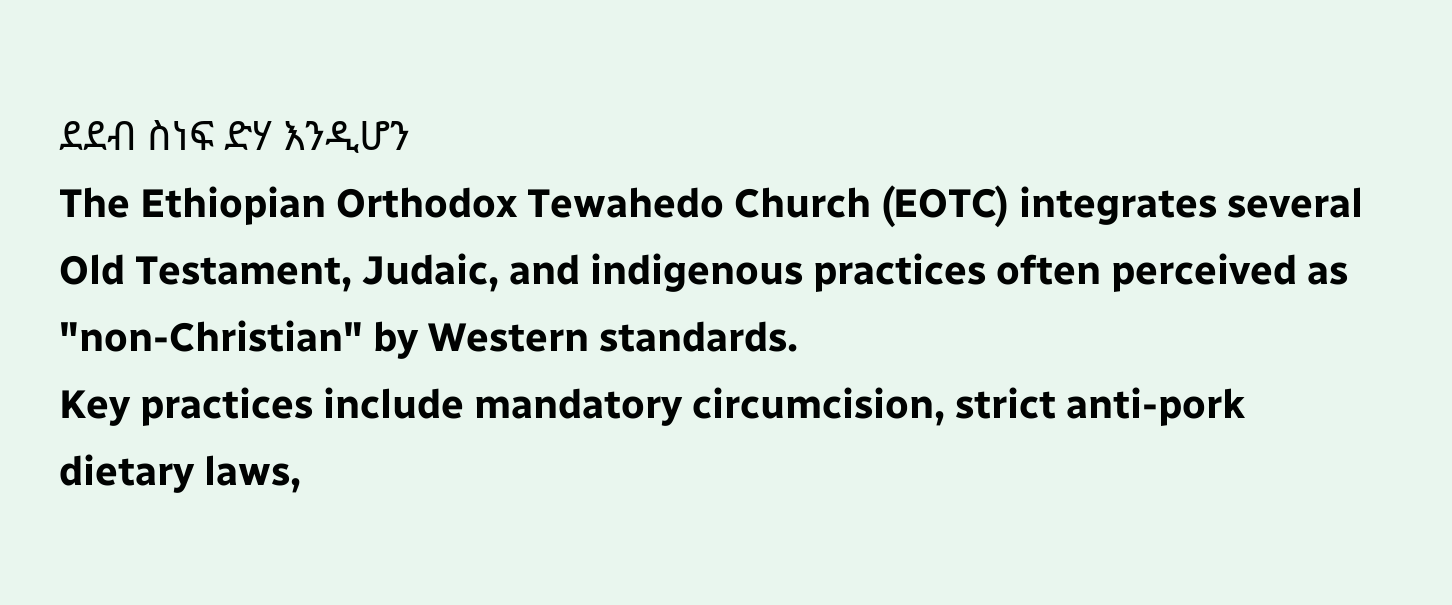ደደብ ስነፍ ድሃ እንዲሆን
The Ethiopian Orthodox Tewahedo Church (EOTC) integrates several Old Testament, Judaic, and indigenous practices often perceived as "non-Christian" by Western standards.
Key practices include mandatory circumcision, strict anti-pork dietary laws,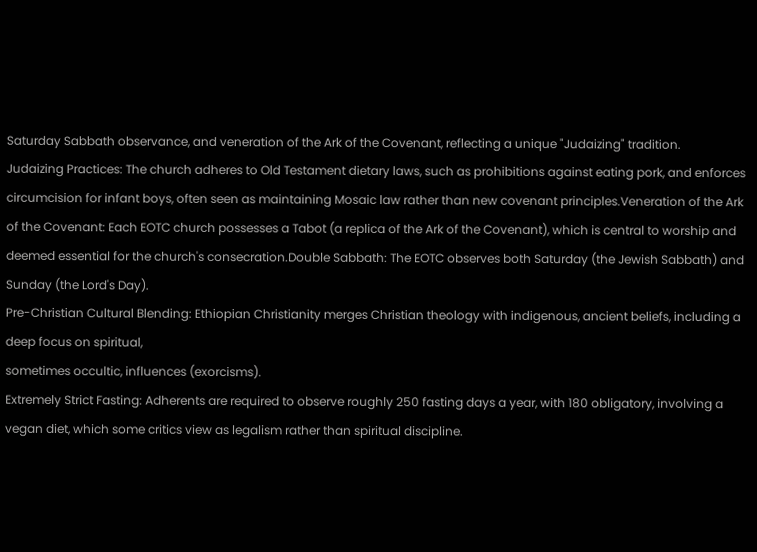Saturday Sabbath observance, and veneration of the Ark of the Covenant, reflecting a unique "Judaizing" tradition.
Judaizing Practices: The church adheres to Old Testament dietary laws, such as prohibitions against eating pork, and enforces circumcision for infant boys, often seen as maintaining Mosaic law rather than new covenant principles.Veneration of the Ark of the Covenant: Each EOTC church possesses a Tabot (a replica of the Ark of the Covenant), which is central to worship and deemed essential for the church's consecration.Double Sabbath: The EOTC observes both Saturday (the Jewish Sabbath) and Sunday (the Lord's Day).
Pre-Christian Cultural Blending: Ethiopian Christianity merges Christian theology with indigenous, ancient beliefs, including a deep focus on spiritual,
sometimes occultic, influences (exorcisms).
Extremely Strict Fasting: Adherents are required to observe roughly 250 fasting days a year, with 180 obligatory, involving a vegan diet, which some critics view as legalism rather than spiritual discipline.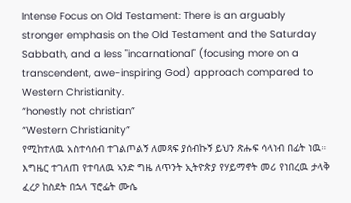Intense Focus on Old Testament: There is an arguably stronger emphasis on the Old Testament and the Saturday Sabbath, and a less "incarnational" (focusing more on a transcendent, awe-inspiring God) approach compared to Western Christianity.
“honestly not christian”
“Western Christianity”
የሚከተለዉ አስተሳሰብ ተገልጦልኝ ለመጻፍ ያሰብኩኝ ይህን ጽሑፍ ሳላነብ በፊት ነዉ።
እግዜር ተገለጠ የተባለዉ ኣንድ ግዜ ለጥንት ኢትዮጵያ የሃይማኖት መሪ የነበረዉ ታላቅ ፈረዖ ከስደት በኋላ ፕሮፌት ሙሴ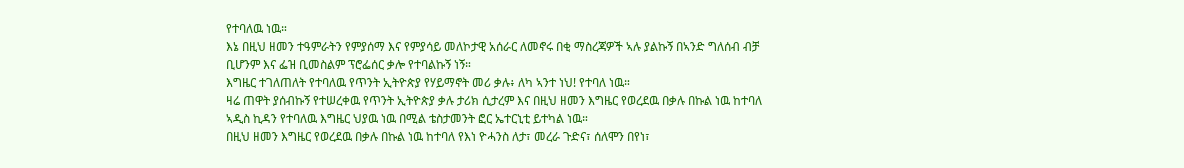የተባለዉ ነዉ።
እኔ በዚህ ዘመን ተዓምራትን የምያሰማ እና የምያሳይ መለኮታዊ አሰራር ለመኖሩ በቂ ማስረጃዎች ኣሉ ያልኩኝ በኣንድ ግለሰብ ብቻ ቢሆንም እና ፌዝ ቢመስልም ፕሮፌሰር ቃሎ የተባልኩኝ ነኝ።
እግዜር ተገለጠለት የተባለዉ የጥንት ኢትዮጵያ የሃይማኖት መሪ ቃሉ፥ ለካ ኣንተ ነህ! የተባለ ነዉ።
ዛሬ ጠዋት ያሰብኩኝ የተሠረቀዉ የጥንት ኢትዮጵያ ቃሉ ታሪክ ሲታረም እና በዚህ ዘመን እግዜር የወረደዉ በቃሉ በኩል ነዉ ከተባለ ኣዲስ ኪዳን የተባለዉ እግዜር ህያዉ ነዉ በሚል ቴስታመንት ፎር ኤተርኒቲ ይተካል ነዉ።
በዚህ ዘመን እግዜር የወረደዉ በቃሉ በኩል ነዉ ከተባለ የእነ ዮሓንስ ለታ፣ መረራ ጉድና፣ ሰለሞን በየነ፣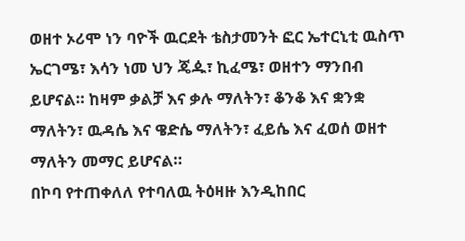ወዘተ ኦሪሞ ነን ባዮች ዉርደት ቴስታመንት ፎር ኤተርኒቲ ዉስጥ ኤርገሜ፣ እሳን ነመ ህን ጄዹ፣ ኪፈሜ፣ ወዘተን ማንበብ ይሆናል። ከዛም ቃልቻ እና ቃሉ ማለትን፣ ቆንቆ እና ቋንቋ ማለትን፣ ዉዳሴ እና ዌድሴ ማለትን፣ ፈይሴ እና ፈወሰ ወዘተ ማለትን መማር ይሆናል።
በኮባ የተጠቀለለ የተባለዉ ትዕዛዙ እንዲከበር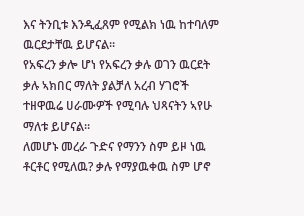እና ትንቢቱ እንዲፈጸም የሚልክ ነዉ ከተባለም ዉርደታቸዉ ይሆናል።
የአፍረን ቃሎ ሆነ የአፍረን ቃሉ ወገን ዉርደት ቃሉ ኣክበር ማለት ያልቻለ አረብ ሃገሮች ተዘዋዉሬ ሀራሙዎች የሚባሉ ህጻናትን ኣየሁ ማለቱ ይሆናል።
ለመሆኑ መረራ ጉድና የማንን ስም ይዞ ነዉ ቶርቶር የሚለዉ? ቃሉ የማያዉቀዉ ስም ሆኖ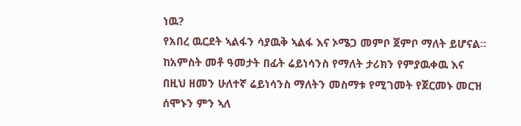ነዉ?
የአበረ ዉርደት ኣልፋን ሳያዉቅ ኣልፋ እና ኦሜጋ መምቦ ጀምቦ ማለት ይሆናል።
ከአምስት መቶ ዓመታት በፊት ሬይነሳንስ የማለት ታሪክን የምያዉቀዉ እና በዚህ ዘመን ሁለተኛ ሬይነሳንስ ማለትን መስማቱ የሚገመት የጀርመኑ መርዝ ሰሞኑን ምን ኣለ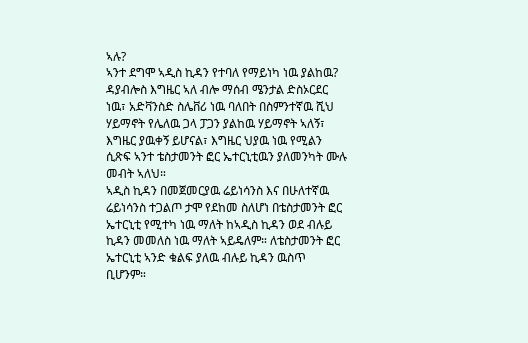ኣሉ?
ኣንተ ደግሞ ኣዲስ ኪዳን የተባለ የማይነካ ነዉ ያልከዉ?
ዳያብሎስ እግዜር ኣለ ብሎ ማሰብ ሜንታል ድስኦርደር ነዉ፣ አድቫንስድ ስሌቨሪ ነዉ ባለበት በስምንተኛዉ ሺህ ሃይማኖት የሌለዉ ጋላ ፓጋን ያልከዉ ሃይማኖት ኣለኝ፣ እግዜር ያዉቀኝ ይሆናል፣ እግዜር ህያዉ ነዉ የሚልን ሲጽፍ ኣንተ ቴስታመንት ፎር ኤተርኒቲዉን ያለመንካት ሙሉ መብት ኣለህ።
ኣዲስ ኪዳን በመጀመርያዉ ሬይነሳንስ እና በሁለተኛዉ ሬይነሳንስ ተጋልጦ ታሞ የደከመ ስለሆነ በቴስታመንት ፎር ኤተርኒቲ የሚተካ ነዉ ማለት ከኣዲስ ኪዳን ወደ ብሉይ ኪዳን መመለስ ነዉ ማለት ኣይዴለም። ለቴስታመንት ፎር ኤተርኒቲ ኣንድ ቁልፍ ያለዉ ብሉይ ኪዳን ዉስጥ ቢሆንም።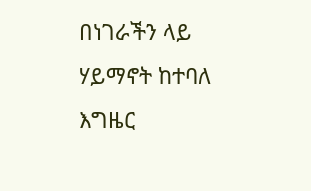በነገራችን ላይ ሃይማኖት ከተባለ እግዜር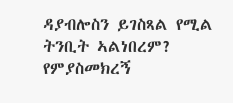ዳያብሎስን ይገስጻል የሚል ትንቢት ኣልነበረም?
የምያስመክረኝ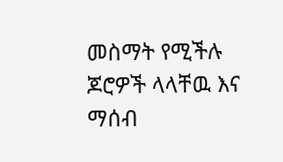መስማት የሚችሉ ጆሮዎች ላላቸዉ እና ማሰብ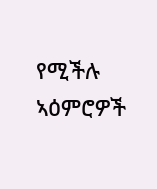የሚችሉ ኣዕምሮዎች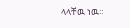ላላቸዉ ነዉ።